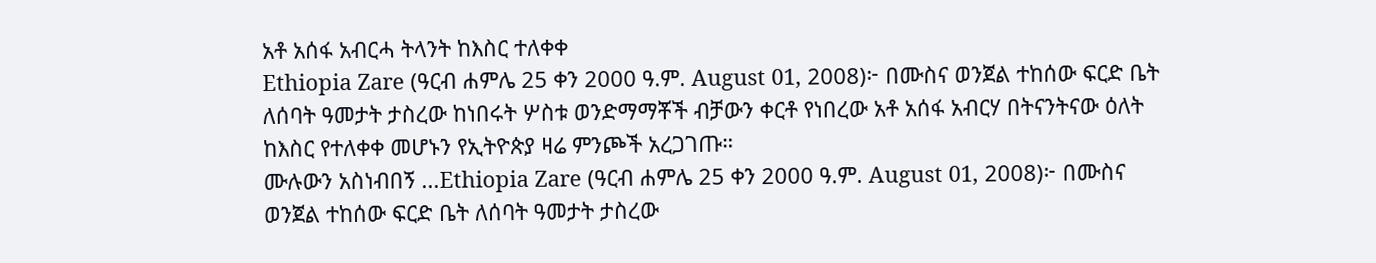አቶ አሰፋ አብርሓ ትላንት ከእስር ተለቀቀ
Ethiopia Zare (ዓርብ ሐምሌ 25 ቀን 2000 ዓ.ም. August 01, 2008)፦ በሙስና ወንጀል ተከሰው ፍርድ ቤት ለሰባት ዓመታት ታስረው ከነበሩት ሦስቱ ወንድማማቾች ብቻውን ቀርቶ የነበረው አቶ አሰፋ አብርሃ በትናንትናው ዕለት ከእስር የተለቀቀ መሆኑን የኢትዮጵያ ዛሬ ምንጮች አረጋገጡ።
ሙሉውን አስነብበኝ ...Ethiopia Zare (ዓርብ ሐምሌ 25 ቀን 2000 ዓ.ም. August 01, 2008)፦ በሙስና ወንጀል ተከሰው ፍርድ ቤት ለሰባት ዓመታት ታስረው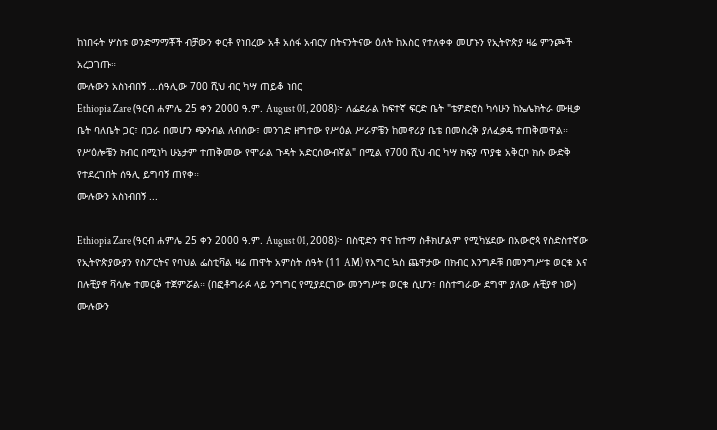ከነበሩት ሦስቱ ወንድማማቾች ብቻውን ቀርቶ የነበረው አቶ አሰፋ አብርሃ በትናንትናው ዕለት ከእስር የተለቀቀ መሆኑን የኢትዮጵያ ዛሬ ምንጮች አረጋገጡ።
ሙሉውን አስነብበኝ ...ሰዓሊው 700 ሺህ ብር ካሣ ጠይቆ ነበር
Ethiopia Zare (ዓርብ ሐምሌ 25 ቀን 2000 ዓ.ም. August 01, 2008)፦ ለፌደራል ከፍተኛ ፍርድ ቤት "ቴዎድሮስ ካሳሁን ከኤሌክትራ ሙዚቃ ቤት ባለቤት ጋር፣ በጋራ በመሆን ጭንብል ለብሰው፣ መንገድ ዘግተው የሥዕል ሥራዎቼን ከመኖሪያ ቤቴ በመስረቅ ያለፈቃዴ ተጠቅመዋል። የሥዕሎቼን ክብር በሚነካ ሁኔታም ተጠቅመው የሞራል ጉዳት አድርሰውብኛል" በሚል የ700 ሺህ ብር ካሣ ክፍያ ጥያቄ አቅርቦ ክሱ ውድቅ የተደረገበት ሰዓሊ ይግባኝ ጠየቀ።
ሙሉውን አስነብበኝ ...

Ethiopia Zare (ዓርብ ሐምሌ 25 ቀን 2000 ዓ.ም. August 01, 2008)፦ በስዊድን ዋና ከተማ ስቶክሆልም የሚካሄደው በአውሮጳ የስድስተኛው የኢትዮጵያውያን የስፖርትና የባህል ፌስቲቫል ዛሬ ጠዋት አምስት ሰዓት (11 AM) የእግር ኳስ ጨዋታው በክብር እንግዶቹ በመንግሥቱ ወርቁ እና በሉቺያኖ ቫሳሎ ተመርቆ ተጀምሯል። (በፎቶግራፉ ላይ ንግግር የሚያደርገው መንግሥቱ ወርቁ ሲሆን፣ በስተግራው ደግሞ ያለው ሉቺያኖ ነው)
ሙሉውን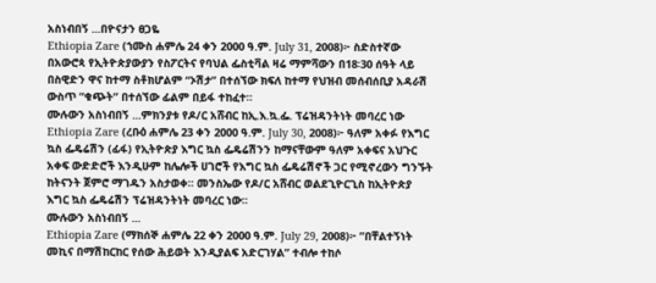አስነብበኝ ...በዮናታን ፀጋዬ
Ethiopia Zare (ኀሙስ ሐምሌ 24 ቀን 2000 ዓ.ም. July 31, 2008)፦ ስድስተኛው በአውሮጳ የኢትዮጵያውያን የስፖርትና የባህል ፌስቲቫል ዛሬ ማምሻውን በ18፡30 ሰዓት ላይ በስዊድን ዋና ከተማ ስቶክሆልም “ኦሽታ” በተሰኘው ክፍለ ከተማ የህዝብ መሰብሰቢያ አዳራሽ ውስጥ ”ቁጭት” በተሰኘው ፊልም በይፋ ተከፈተ።
ሙሉውን አስነብበኝ ...ምክንያቱ የዶ/ር አሸብር ከኢ.እ.ኳ.ፌ. ፕሬዝዳንትነት መባረር ነው
Ethiopia Zare (ረቡዕ ሐምሌ 23 ቀን 2000 ዓ.ም. July 30, 2008)፦ ዓለም አቀፉ የእግር ኳስ ፌዴሬሽን (ፊፋ) የኢትዮጵያ እግር ኳስ ፌዴሬሽንን ከማናቸውም ዓለም አቀፍና አህጉር አቀፍ ውድድሮች እንዲሁም ከሌሎች ሀገሮች የእግር ኳስ ፌዴሬሽኖች ጋር የሚኖረውን ግንኙት ከትናንት ጀምሮ ማገዱን አስታወቀ። መንስኤው የዶ/ር አሸብር ወልደጊዮርጊስ ከኢትዮጵያ እግር ኳስ ፌዴሬሽን ፕሬዝዳንትነት መባረር ነው።
ሙሉውን አስነብበኝ ...
Ethiopia Zare (ማክሰኞ ሐምሌ 22 ቀን 2000 ዓ.ም. July 29, 2008)፦ ”በቸልተኝነት መኪና በማሽከርከር የሰው ሕይወት እንዲያልፍ አድርገሃል” ተብሎ ተከሶ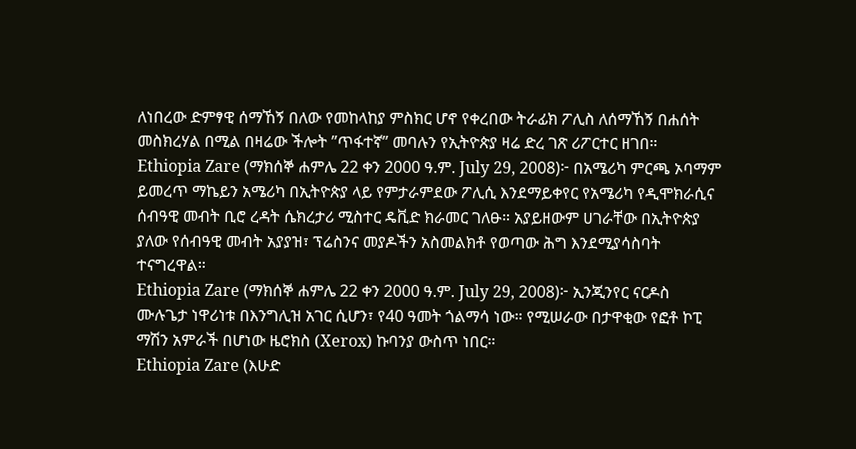ለነበረው ድምፃዊ ሰማኸኝ በለው የመከላከያ ምስክር ሆኖ የቀረበው ትራፊክ ፖሊስ ለሰማኸኝ በሐሰት መስክረሃል በሚል በዛሬው ችሎት ”ጥፋተኛ” መባሉን የኢትዮጵያ ዛሬ ድረ ገጽ ሪፖርተር ዘገበ።
Ethiopia Zare (ማክሰኞ ሐምሌ 22 ቀን 2000 ዓ.ም. July 29, 2008)፦ በአሜሪካ ምርጫ ኦባማም ይመረጥ ማኬይን አሜሪካ በኢትዮጵያ ላይ የምታራምደው ፖሊሲ እንደማይቀየር የአሜሪካ የዲሞክራሲና ሰብዓዊ መብት ቢሮ ረዳት ሴክረታሪ ሚስተር ዴቪድ ክራመር ገለፁ። አያይዘውም ሀገራቸው በኢትዮጵያ ያለው የሰብዓዊ መብት አያያዝ፣ ፕሬስንና መያዶችን አስመልክቶ የወጣው ሕግ እንደሚያሳስባት ተናግረዋል።
Ethiopia Zare (ማክሰኞ ሐምሌ 22 ቀን 2000 ዓ.ም. July 29, 2008)፦ ኢንጂንየር ናርዶስ ሙሉጌታ ነዋሪነቱ በእንግሊዝ አገር ሲሆን፣ የ40 ዓመት ጎልማሳ ነው። የሚሠራው በታዋቂው የፎቶ ኮፒ ማሽን አምራች በሆነው ዜሮክስ (Xerox) ኩባንያ ውስጥ ነበር።
Ethiopia Zare (እሁድ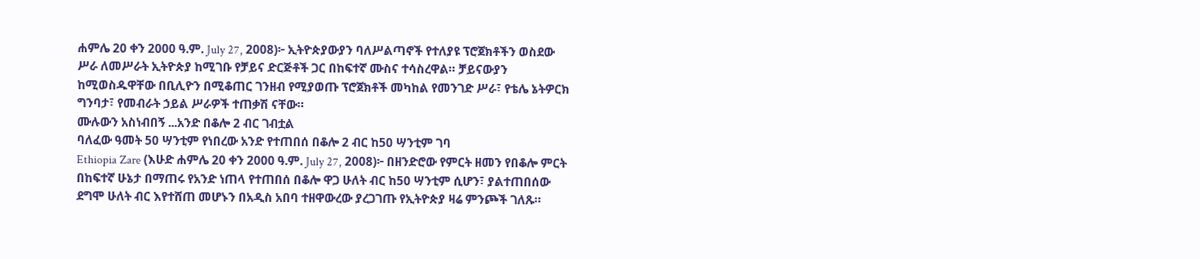ሐምሌ 20 ቀን 2000 ዓ.ም. July 27, 2008)፦ ኢትዮጵያውያን ባለሥልጣኖች የተለያዩ ፕሮጀክቶችን ወስደው ሥራ ለመሥራት ኢትዮጵያ ከሚገቡ የቻይና ድርጅቶች ጋር በከፍተኛ ሙስና ተሳስረዋል። ቻይናውያን ከሚወስዱዋቸው በቢሊዮን በሚቆጠር ገንዘብ የሚያወጡ ፕሮጀክቶች መካከል የመንገድ ሥራ፣ የቴሌ ኔትዎርክ ግንባታ፣ የመብራት ኃይል ሥራዎች ተጠቃሽ ናቸው።
ሙሉውን አስነብበኝ ...አንድ በቆሎ 2 ብር ገብቷል
ባለፈው ዓመት 50 ሣንቲም የነበረው አንድ የተጠበሰ በቆሎ 2 ብር ከ50 ሣንቲም ገባ
Ethiopia Zare (እሁድ ሐምሌ 20 ቀን 2000 ዓ.ም. July 27, 2008)፦ በዘንድሮው የምርት ዘመን የበቆሎ ምርት በከፍተኛ ሁኔታ በማጠሩ የአንድ ነጠላ የተጠበሰ በቆሎ ዋጋ ሁለት ብር ከ50 ሣንቲም ሲሆን፣ ያልተጠበሰው ደግሞ ሁለት ብር እየተሸጠ መሆኑን በአዲስ አበባ ተዘዋውረው ያረጋገጡ የኢትዮጵያ ዛሬ ምንጮች ገለጹ።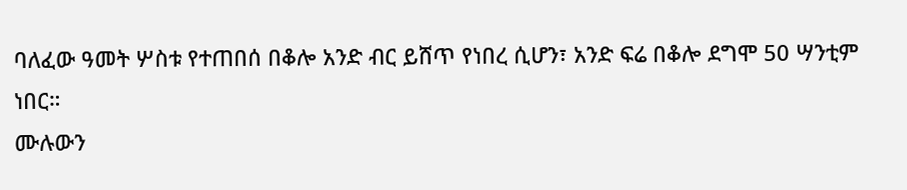ባለፈው ዓመት ሦስቱ የተጠበሰ በቆሎ አንድ ብር ይሸጥ የነበረ ሲሆን፣ አንድ ፍሬ በቆሎ ደግሞ 50 ሣንቲም ነበር።
ሙሉውን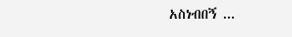አስነብበኝ ...